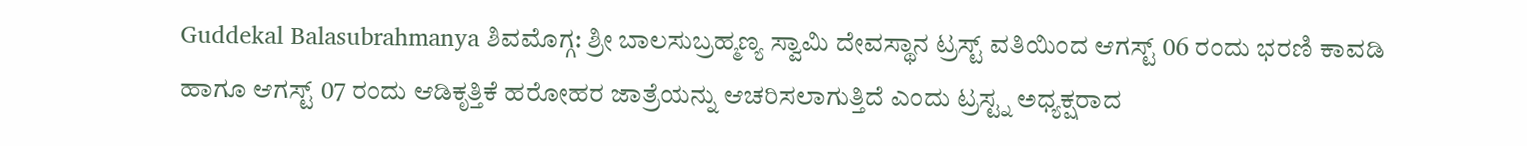Guddekal Balasubrahmanya ಶಿವಮೊಗ್ಗ: ಶ್ರೀ ಬಾಲಸುಬ್ರಹ್ಮಣ್ಯ ಸ್ವಾಮಿ ದೇವಸ್ಥಾನ ಟ್ರಸ್ಟ್ ವತಿಯಿಂದ ಆಗಸ್ಟ್ 06 ರಂದು ಭರಣಿ ಕಾವಡಿ ಹಾಗೂ ಆಗಸ್ಟ್ 07 ರಂದು ಆಡಿಕೃತ್ತಿಕೆ ಹರೋಹರ ಜಾತ್ರೆಯನ್ನು ಆಚರಿಸಲಾಗುತ್ತಿದೆ ಎಂದು ಟ್ರಸ್ಟ್ನ ಅಧ್ಯಕ್ಷರಾದ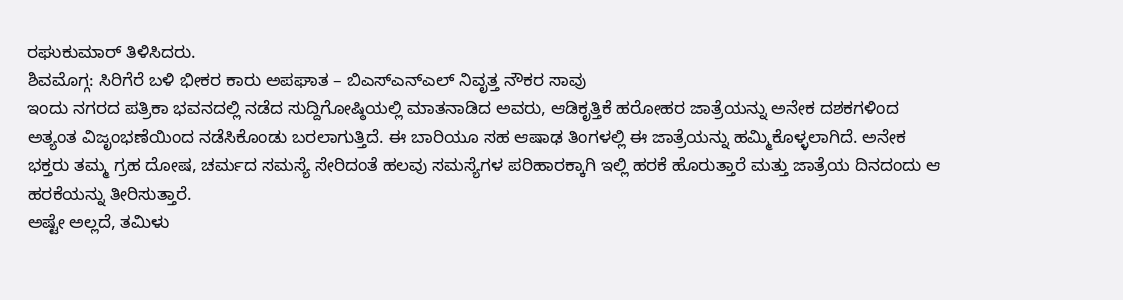ರಘುಕುಮಾರ್ ತಿಳಿಸಿದರು.
ಶಿವಮೊಗ್ಗ: ಸಿರಿಗೆರೆ ಬಳಿ ಭೀಕರ ಕಾರು ಅಪಘಾತ – ಬಿಎಸ್ಎನ್ಎಲ್ ನಿವೃತ್ತ ನೌಕರ ಸಾವು
ಇಂದು ನಗರದ ಪತ್ರಿಕಾ ಭವನದಲ್ಲಿ ನಡೆದ ಸುದ್ದಿಗೋಷ್ಠಿಯಲ್ಲಿ ಮಾತನಾಡಿದ ಅವರು, ಆಡಿಕೃತ್ತಿಕೆ ಹರೋಹರ ಜಾತ್ರೆಯನ್ನು ಅನೇಕ ದಶಕಗಳಿಂದ ಅತ್ಯಂತ ವಿಜೃಂಭಣೆಯಿಂದ ನಡೆಸಿಕೊಂಡು ಬರಲಾಗುತ್ತಿದೆ. ಈ ಬಾರಿಯೂ ಸಹ ಆಷಾಢ ತಿಂಗಳಲ್ಲಿ ಈ ಜಾತ್ರೆಯನ್ನು ಹಮ್ಮಿಕೊಳ್ಳಲಾಗಿದೆ. ಅನೇಕ ಭಕ್ತರು ತಮ್ಮ ಗ್ರಹ ದೋಷ, ಚರ್ಮದ ಸಮಸ್ಯೆ ಸೇರಿದಂತೆ ಹಲವು ಸಮಸ್ಯೆಗಳ ಪರಿಹಾರಕ್ಕಾಗಿ ಇಲ್ಲಿ ಹರಕೆ ಹೊರುತ್ತಾರೆ ಮತ್ತು ಜಾತ್ರೆಯ ದಿನದಂದು ಆ ಹರಕೆಯನ್ನು ತೀರಿಸುತ್ತಾರೆ.
ಅಷ್ಟೇ ಅಲ್ಲದೆ, ತಮಿಳು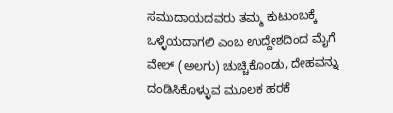ಸಮುದಾಯದವರು ತಮ್ಮ ಕುಟುಂಬಕ್ಕೆ ಒಳ್ಳೆಯದಾಗಲಿ ಎಂಬ ಉದ್ದೇಶದಿಂದ ಮೈಗೆ ವೇಲ್ (ಅಲಗು) ಚುಚ್ಚಿಕೊಂಡು, ದೇಹವನ್ನು ದಂಡಿಸಿಕೊಳ್ಳುವ ಮೂಲಕ ಹರಕೆ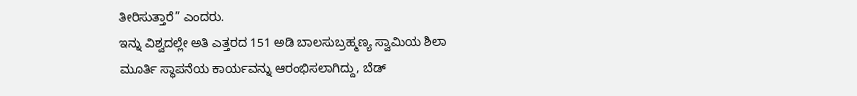ತೀರಿಸುತ್ತಾರೆ” ಎಂದರು.
ಇನ್ನು ವಿಶ್ವದಲ್ಲೇ ಅತಿ ಎತ್ತರದ 151 ಅಡಿ ಬಾಲಸುಬ್ರಹ್ಮಣ್ಯ ಸ್ವಾಮಿಯ ಶಿಲಾ ಮೂರ್ತಿ ಸ್ಥಾಪನೆಯ ಕಾರ್ಯವನ್ನು ಆರಂಭಿಸಲಾಗಿದ್ದು, ಬೆಡ್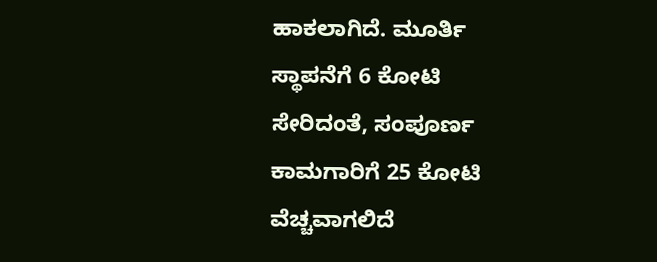ಹಾಕಲಾಗಿದೆ. ಮೂರ್ತಿ ಸ್ಥಾಪನೆಗೆ 6 ಕೋಟಿ ಸೇರಿದಂತೆ, ಸಂಪೂರ್ಣ ಕಾಮಗಾರಿಗೆ 25 ಕೋಟಿ ವೆಚ್ಚವಾಗಲಿದೆ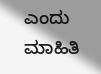ಎಂದು ಮಾಹಿತಿ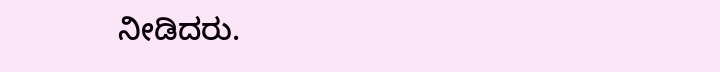ನೀಡಿದರು.